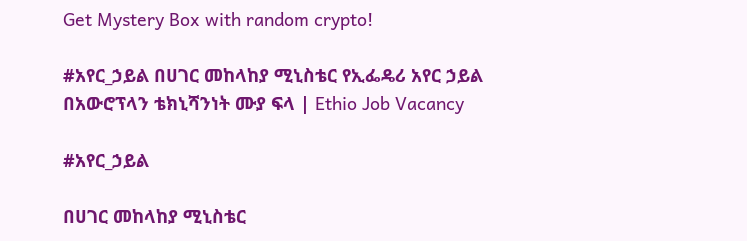Get Mystery Box with random crypto!

#አየር_ኃይል በሀገር መከላከያ ሚኒስቴር የኢፌዴሪ አየር ኃይል በአውሮፕላን ቴክኒሻንነት ሙያ ፍላ | Ethio Job Vacancy

#አየር_ኃይል

በሀገር መከላከያ ሚኒስቴር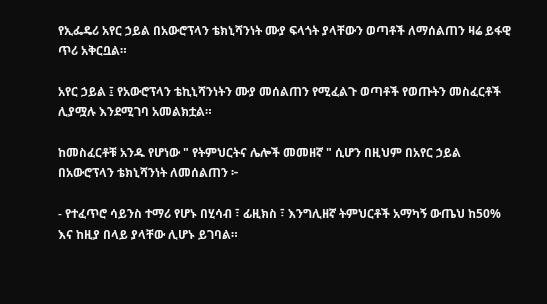የኢፌዴሪ አየር ኃይል በአውሮፕላን ቴክኒሻንነት ሙያ ፍላጎት ያላቸውን ወጣቶች ለማሰልጠን ዛሬ ይፋዊ ጥሪ አቅርቧል።

አየር ኃይል ፤ የአውሮፕላን ቴኪኒሻንነትን ሙያ መሰልጠን የሚፈልጉ ወጣቶች የወጡትን መስፈርቶች ሊያሟሉ እንደሚገባ አመልክቷል።

ከመስፈርቶቹ አንዱ የሆነው " የትምህርትና ሌሎች መመዘኛ " ሲሆን በዚህም በአየር ኃይል በአውሮፕላን ቴክኒሻንነት ለመሰልጠን ፦

- የተፈጥሮ ሳይንስ ተማሪ የሆኑ በሂሳብ ፣ ፊዚክስ ፣ እንግሊዘኛ ትምህርቶች አማካኝ ውጤህ ከ50% እና ከዚያ በላይ ያላቸው ሊሆኑ ይገባል።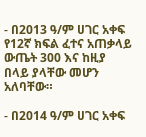- በ2013 ዓ/ም ሀገር አቀፍ የ12ኛ ክፍል ፈተና አጠቃላይ ውጤት 300 እና ከዚያ በላይ ያላቸው መሆን አለባቸው።

- በ2014 ዓ/ም ሀገር አቀፍ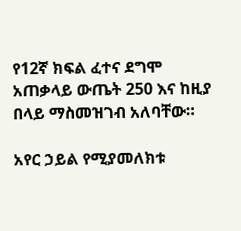የ12ኛ ክፍል ፈተና ደግሞ አጠቃላይ ውጤት 250 እና ከዚያ በላይ ማስመዝገብ አለባቸው።

አየር ኃይል የሚያመለክቱ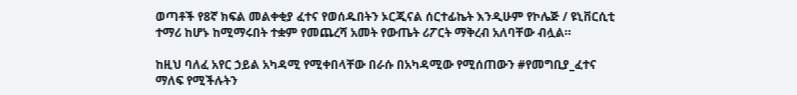ወጣቶች የ8ኛ ክፍል መልቀቂያ ፈተና የወሰዱበትን ኦርጂናል ሰርተፊኬት እንዲሁም የኮሌጅ / ዩኒቨርሲቲ ተማሪ ከሆኑ ከሚማሩበት ተቋም የመጨረሻ አመት የውጤት ሪፖርት ማቅረብ አለባቸው ብሏል።

ከዚህ ባለፈ አየር ኃይል አካዳሚ የሚቀበላቸው በራሱ በአካዳሚው የሚሰጠውን #የመግቢያ_ፈተና ማለፍ የሚችሉትን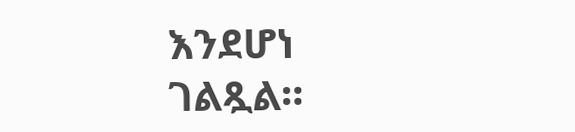እንደሆነ ገልጿል።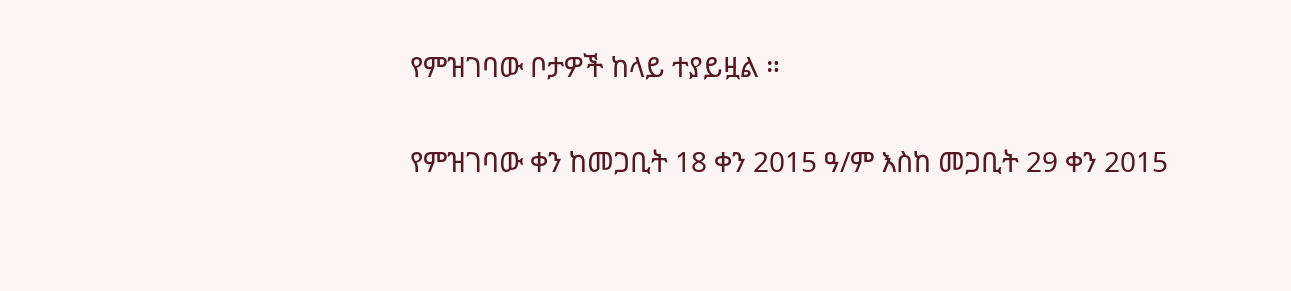የምዝገባው ቦታዎች ከላይ ተያይዟል ።

የምዝገባው ቀን ከመጋቢት 18 ቀን 2015 ዓ/ም እስከ መጋቢት 29 ቀን 2015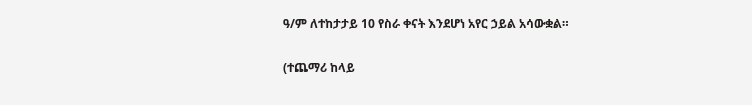ዓ/ም ለተከታታይ 10 የስራ ቀናት እንደሆነ አየር ኃይል አሳውቋል።

(ተጨማሪ ከላይ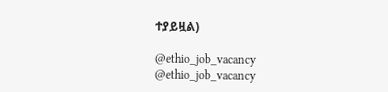ተያይዟል)

@ethio_job_vacancy
@ethio_job_vacancy